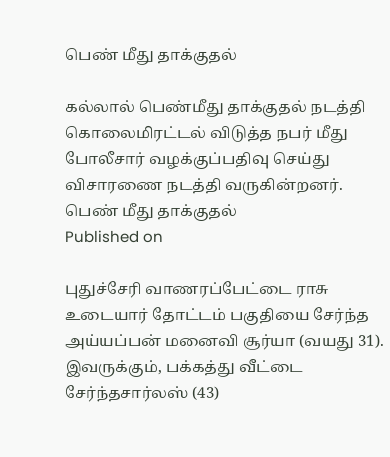பெண் மீது தாக்குதல்

கல்லால் பெண்மீது தாக்குதல் நடத்தி கொலைமிரட்டல் விடுத்த நபர் மீது போலீசார் வழக்குப்பதிவு செய்து விசாரணை நடத்தி வருகின்றனர்.
பெண் மீது தாக்குதல்
Published on

புதுச்சேரி வாணரப்பேட்டை ராசு உடையார் தோட்டம் பகுதியை சேர்ந்த அய்யப்பன் மனைவி சூர்யா (வயது 31). இவருக்கும், பக்கத்து வீட்டை சேர்ந்தசார்லஸ் (43)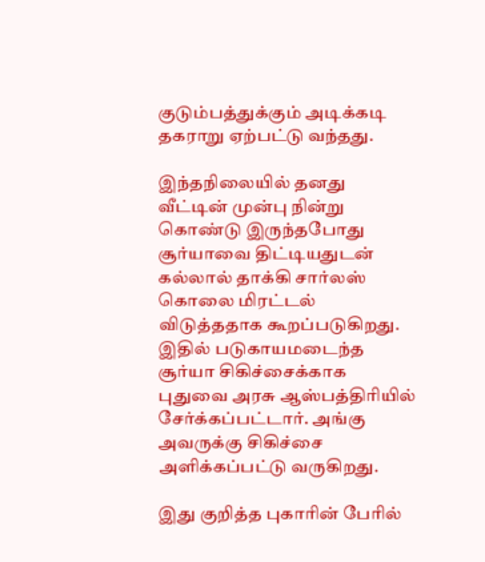குடும்பத்துக்கும் அடிக்கடி தகராறு ஏற்பட்டு வந்தது.

இந்தநிலையில் தனது வீட்டின் முன்பு நின்று கொண்டு இருந்தபோது சூர்யாவை திட்டியதுடன் கல்லால் தாக்கி சார்லஸ் கொலை மிரட்டல் விடுத்ததாக கூறப்படுகிறது. இதில் படுகாயமடைந்த சூர்யா சிகிச்சைக்காக புதுவை அரசு ஆஸ்பத்திரியில் சேர்க்கப்பட்டார். அங்கு அவருக்கு சிகிச்சை அளிக்கப்பட்டு வருகிறது.

இது குறித்த புகாரின் பேரில்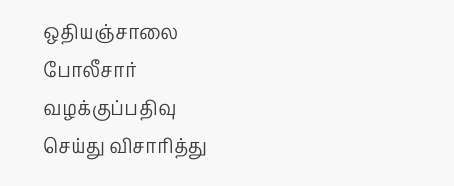ஒதியஞ்சாலை போலீசார் வழக்குப்பதிவு செய்து விசாரித்து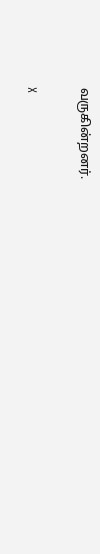வருகின்றனர்.

X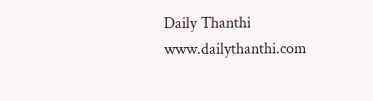Daily Thanthi
www.dailythanthi.com